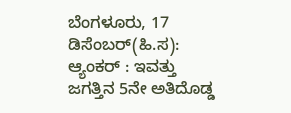ಬೆಂಗಳೂರು, 17 ಡಿಸೆಂಬರ್(ಹಿ.ಸ):
ಆ್ಯಂಕರ್ : ಇವತ್ತು ಜಗತ್ತಿನ 5ನೇ ಅತಿದೊಡ್ಡ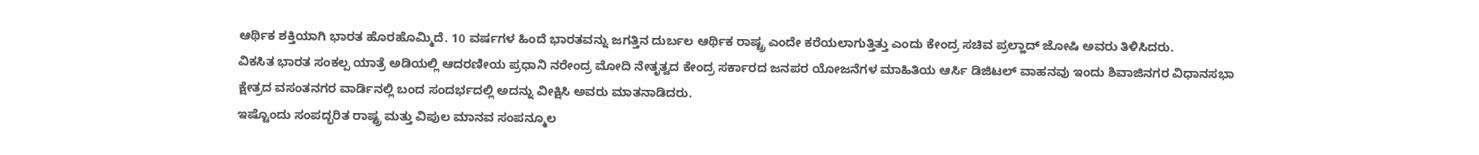ಆರ್ಥಿಕ ಶಕ್ತಿಯಾಗಿ ಭಾರತ ಹೊರಹೊಮ್ಮಿದೆ. 10 ವರ್ಷಗಳ ಹಿಂದೆ ಭಾರತವನ್ನು ಜಗತ್ತಿನ ದುರ್ಬಲ ಆರ್ಥಿಕ ರಾಷ್ಟ್ರ ಎಂದೇ ಕರೆಯಲಾಗುತ್ತಿತ್ತು ಎಂದು ಕೇಂದ್ರ ಸಚಿವ ಪ್ರಲ್ಹಾದ್ ಜೋಷಿ ಅವರು ತಿಳಿಸಿದರು.
ವಿಕಸಿತ ಭಾರತ ಸಂಕಲ್ಪ ಯಾತ್ರೆ ಅಡಿಯಲ್ಲಿ ಆದರಣೀಯ ಪ್ರಧಾನಿ ನರೇಂದ್ರ ಮೋದಿ ನೇತೃತ್ವದ ಕೇಂದ್ರ ಸರ್ಕಾರದ ಜನಪರ ಯೋಜನೆಗಳ ಮಾಹಿತಿಯ ಆರ್ಸಿ ಡಿಜಿಟಲ್ ವಾಹನವು ಇಂದು ಶಿವಾಜಿನಗರ ವಿಧಾನಸಭಾ ಕ್ಷೇತ್ರದ ವಸಂತನಗರ ವಾರ್ಡಿನಲ್ಲಿ ಬಂದ ಸಂದರ್ಭದಲ್ಲಿ ಅದನ್ನು ವೀಕ್ಷಿಸಿ ಅವರು ಮಾತನಾಡಿದರು.
ಇಷ್ಟೊಂದು ಸಂಪದ್ಭರಿತ ರಾಷ್ಟ್ರ ಮತ್ತು ವಿಪುಲ ಮಾನವ ಸಂಪನ್ಮೂಲ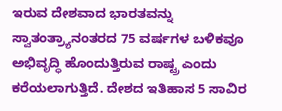ಇರುವ ದೇಶವಾದ ಭಾರತವನ್ನು ಸ್ವಾತಂತ್ರ್ಯಾನಂತರದ 75 ವರ್ಷಗಳ ಬಳಿಕವೂ ಅಭಿವೃದ್ಧಿ ಹೊಂದುತ್ತಿರುವ ರಾಷ್ಟ್ರ ಎಂದು ಕರೆಯಲಾಗುತ್ತಿದೆ. ದೇಶದ ಇತಿಹಾಸ 5 ಸಾವಿರ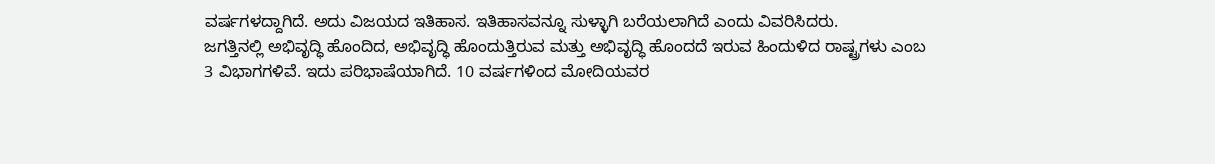ವರ್ಷಗಳದ್ದಾಗಿದೆ. ಅದು ವಿಜಯದ ಇತಿಹಾಸ. ಇತಿಹಾಸವನ್ನೂ ಸುಳ್ಳಾಗಿ ಬರೆಯಲಾಗಿದೆ ಎಂದು ವಿವರಿಸಿದರು.
ಜಗತ್ತಿನಲ್ಲಿ ಅಭಿವೃದ್ಧಿ ಹೊಂದಿದ, ಅಭಿವೃದ್ಧಿ ಹೊಂದುತ್ತಿರುವ ಮತ್ತು ಅಭಿವೃದ್ಧಿ ಹೊಂದದೆ ಇರುವ ಹಿಂದುಳಿದ ರಾಷ್ಟ್ರಗಳು ಎಂಬ 3 ವಿಭಾಗಗಳಿವೆ. ಇದು ಪರಿಭಾಷೆಯಾಗಿದೆ. 10 ವರ್ಷಗಳಿಂದ ಮೋದಿಯವರ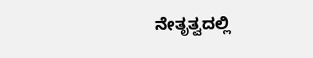ನೇತೃತ್ವದಲ್ಲಿ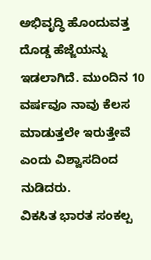ಅಭಿವೃದ್ಧಿ ಹೊಂದುವತ್ತ ದೊಡ್ಡ ಹೆಜ್ಜೆಯನ್ನು ಇಡಲಾಗಿದೆ. ಮುಂದಿನ 10 ವರ್ಷವೂ ನಾವು ಕೆಲಸ ಮಾಡುತ್ತಲೇ ಇರುತ್ತೇವೆ ಎಂದು ವಿಶ್ವಾಸದಿಂದ ನುಡಿದರು.
ವಿಕಸಿತ ಭಾರತ ಸಂಕಲ್ಪ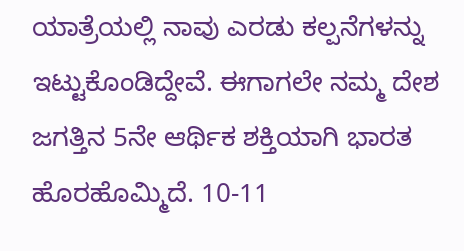ಯಾತ್ರೆಯಲ್ಲಿ ನಾವು ಎರಡು ಕಲ್ಪನೆಗಳನ್ನು ಇಟ್ಟುಕೊಂಡಿದ್ದೇವೆ. ಈಗಾಗಲೇ ನಮ್ಮ ದೇಶ ಜಗತ್ತಿನ 5ನೇ ಆರ್ಥಿಕ ಶಕ್ತಿಯಾಗಿ ಭಾರತ ಹೊರಹೊಮ್ಮಿದೆ. 10-11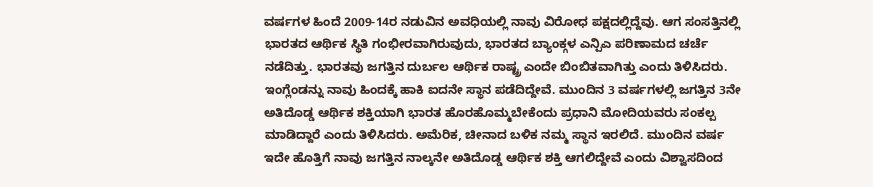ವರ್ಷಗಳ ಹಿಂದೆ 2009-14ರ ನಡುವಿನ ಅವಧಿಯಲ್ಲಿ ನಾವು ವಿರೋಧ ಪಕ್ಷದಲ್ಲಿದ್ದೆವು. ಆಗ ಸಂಸತ್ತಿನಲ್ಲಿ ಭಾರತದ ಆರ್ಥಿಕ ಸ್ಥಿತಿ ಗಂಭೀರವಾಗಿರುವುದು, ಭಾರತದ ಬ್ಯಾಂಕ್ಗಳ ಎನ್ಪಿಎ ಪರಿಣಾಮದ ಚರ್ಚೆ ನಡೆದಿತ್ತು. ಭಾರತವು ಜಗತ್ತಿನ ದುರ್ಬಲ ಆರ್ಥಿಕ ರಾಷ್ಟ್ರ ಎಂದೇ ಬಿಂಬಿತವಾಗಿತ್ತು ಎಂದು ತಿಳಿಸಿದರು.
ಇಂಗ್ಲೆಂಡನ್ನು ನಾವು ಹಿಂದಕ್ಕೆ ಹಾಕಿ ಐದನೇ ಸ್ಥಾನ ಪಡೆದಿದ್ದೇವೆ. ಮುಂದಿನ 3 ವರ್ಷಗಳಲ್ಲಿ ಜಗತ್ತಿನ 3ನೇ ಅತಿದೊಡ್ಡ ಆರ್ಥಿಕ ಶಕ್ತಿಯಾಗಿ ಭಾರತ ಹೊರಹೊಮ್ಮಬೇಕೆಂದು ಪ್ರಧಾನಿ ಮೋದಿಯವರು ಸಂಕಲ್ಪ ಮಾಡಿದ್ದಾರೆ ಎಂದು ತಿಳಿಸಿದರು. ಅಮೆರಿಕ, ಚೀನಾದ ಬಳಿಕ ನಮ್ಮ ಸ್ಥಾನ ಇರಲಿದೆ. ಮುಂದಿನ ವರ್ಷ ಇದೇ ಹೊತ್ತಿಗೆ ನಾವು ಜಗತ್ತಿನ ನಾಲ್ಕನೇ ಅತಿದೊಡ್ಡ ಆರ್ಥಿಕ ಶಕ್ತಿ ಆಗಲಿದ್ದೇವೆ ಎಂದು ವಿಶ್ವಾಸದಿಂದ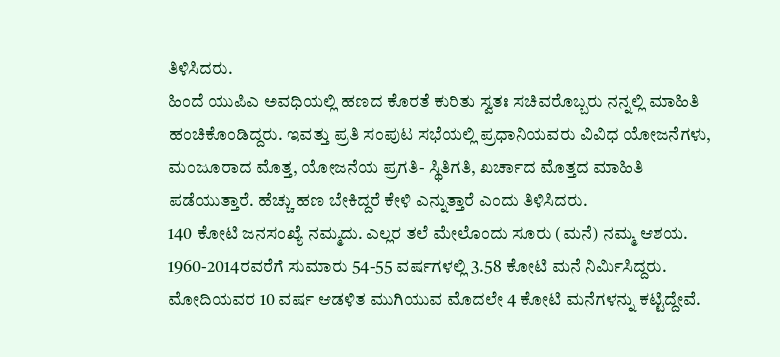ತಿಳಿಸಿದರು.
ಹಿಂದೆ ಯುಪಿಎ ಅವಧಿಯಲ್ಲಿ ಹಣದ ಕೊರತೆ ಕುರಿತು ಸ್ವತಃ ಸಚಿವರೊಬ್ಬರು ನನ್ನಲ್ಲಿ ಮಾಹಿತಿ ಹಂಚಿಕೊಂಡಿದ್ದರು. ಇವತ್ತು ಪ್ರತಿ ಸಂಪುಟ ಸಭೆಯಲ್ಲಿ ಪ್ರಧಾನಿಯವರು ವಿವಿಧ ಯೋಜನೆಗಳು, ಮಂಜೂರಾದ ಮೊತ್ತ, ಯೋಜನೆಯ ಪ್ರಗತಿ- ಸ್ಥಿತಿಗತಿ, ಖರ್ಚಾದ ಮೊತ್ತದ ಮಾಹಿತಿ ಪಡೆಯುತ್ತಾರೆ. ಹೆಚ್ಚು ಹಣ ಬೇಕಿದ್ದರೆ ಕೇಳಿ ಎನ್ನುತ್ತಾರೆ ಎಂದು ತಿಳಿಸಿದರು.
140 ಕೋಟಿ ಜನಸಂಖ್ಯೆ ನಮ್ಮದು. ಎಲ್ಲರ ತಲೆ ಮೇಲೊಂದು ಸೂರು (ಮನೆ) ನಮ್ಮ ಆಶಯ. 1960-2014ರವರೆಗೆ ಸುಮಾರು 54-55 ವರ್ಷಗಳಲ್ಲಿ 3.58 ಕೋಟಿ ಮನೆ ನಿರ್ಮಿಸಿದ್ದರು. ಮೋದಿಯವರ 10 ವರ್ಷ ಆಡಳಿತ ಮುಗಿಯುವ ಮೊದಲೇ 4 ಕೋಟಿ ಮನೆಗಳನ್ನು ಕಟ್ಟಿದ್ದೇವೆ.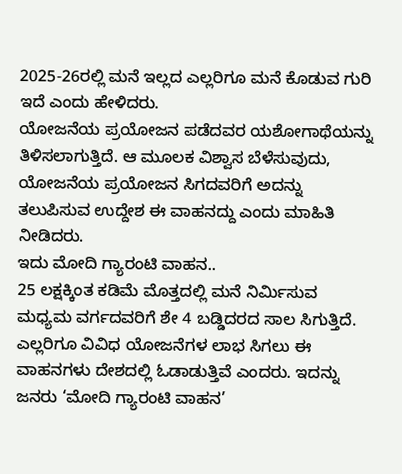2025-26ರಲ್ಲಿ ಮನೆ ಇಲ್ಲದ ಎಲ್ಲರಿಗೂ ಮನೆ ಕೊಡುವ ಗುರಿ ಇದೆ ಎಂದು ಹೇಳಿದರು.
ಯೋಜನೆಯ ಪ್ರಯೋಜನ ಪಡೆದವರ ಯಶೋಗಾಥೆಯನ್ನು ತಿಳಿಸಲಾಗುತ್ತಿದೆ. ಆ ಮೂಲಕ ವಿಶ್ವಾಸ ಬೆಳೆಸುವುದು, ಯೋಜನೆಯ ಪ್ರಯೋಜನ ಸಿಗದವರಿಗೆ ಅದನ್ನು ತಲುಪಿಸುವ ಉದ್ದೇಶ ಈ ವಾಹನದ್ದು ಎಂದು ಮಾಹಿತಿ ನೀಡಿದರು.
ಇದು ಮೋದಿ ಗ್ಯಾರಂಟಿ ವಾಹನ..
25 ಲಕ್ಷಕ್ಕಿಂತ ಕಡಿಮೆ ಮೊತ್ತದಲ್ಲಿ ಮನೆ ನಿರ್ಮಿಸುವ ಮಧ್ಯಮ ವರ್ಗದವರಿಗೆ ಶೇ 4 ಬಡ್ಡಿದರದ ಸಾಲ ಸಿಗುತ್ತಿದೆ. ಎಲ್ಲರಿಗೂ ವಿವಿಧ ಯೋಜನೆಗಳ ಲಾಭ ಸಿಗಲು ಈ ವಾಹನಗಳು ದೇಶದಲ್ಲಿ ಓಡಾಡುತ್ತಿವೆ ಎಂದರು. ಇದನ್ನು ಜನರು ‘ಮೋದಿ ಗ್ಯಾರಂಟಿ ವಾಹನ’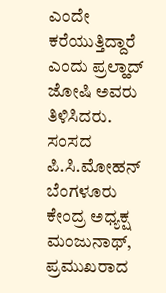ಎಂದೇ ಕರೆಯುತ್ತಿದ್ದಾರೆ ಎಂದು ಪ್ರಲ್ಹಾದ್ ಜೋಷಿ ಅವರು ತಿಳಿಸಿದರು.
ಸಂಸದ ಪಿ.ಸಿ.ಮೋಹನ್ ಬೆಂಗಳೂರು ಕೇಂದ್ರ ಅಧ್ಯಕ್ಷ ಮಂಜುನಾಥ್, ಪ್ರಮುಖರಾದ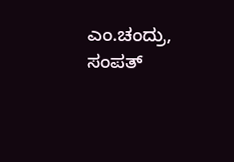ಎಂ.ಚಂದ್ರು, ಸಂಪತ್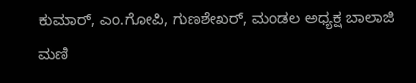ಕುಮಾರ್, ಎಂ.ಗೋಪಿ, ಗುಣಶೇಖರ್, ಮಂಡಲ ಅಧ್ಯಕ್ಷ ಬಾಲಾಜಿ ಮಣಿ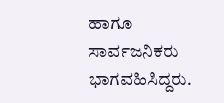ಹಾಗೂ ಸಾರ್ವಜನಿಕರು ಭಾಗವಹಿಸಿದ್ದರು.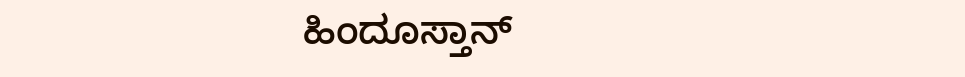ಹಿಂದೂಸ್ತಾನ್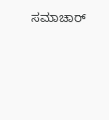ಸಮಾಚಾರ್